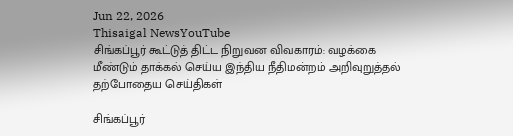Jun 22, 2026
Thisaigal NewsYouTube
சிங்கப்பூர் கூட்டுத் திட்ட நிறுவன விவகாரம்: வழக்கை மீண்டும் தாக்கல் செய்ய இந்திய நீதிமன்றம் அறிவுறுத்தல்
தற்போதைய செய்திகள்

சிங்கப்பூர்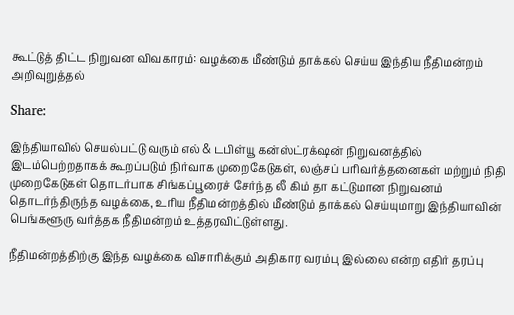கூட்டுத் திட்ட நிறுவன விவகாரம்: வழக்கை மீண்டும் தாக்கல் செய்ய இந்திய நீதிமன்றம் அறிவுறுத்தல்

Share:

இந்தியாவில் செயல்பட்டு வரும் எல் & டபிள்யூ கன்ஸ்ட்ரக்‌ஷன் நிறுவனத்தில் இடம்பெற்றதாகக் கூறப்படும் நிர்வாக முறைகேடுகள், லஞ்சப் பரிவர்த்தனைகள் மற்றும் நிதி முறைகேடுகள் தொடர்பாக சிங்கப்பூரைச் சேர்ந்த லீ கிம் தா கட்டுமான நிறுவனம் தொடர்ந்திருந்த வழக்கை, உரிய நீதிமன்றத்தில் மீண்டும் தாக்கல் செய்யுமாறு இந்தியாவின் பெங்களூரு வர்த்தக நீதிமன்றம் உத்தரவிட்டுள்ளது.

நீதிமன்றத்திற்கு இந்த வழக்கை விசாரிக்கும் அதிகார வரம்பு இல்லை என்ற எதிர் தரப்பு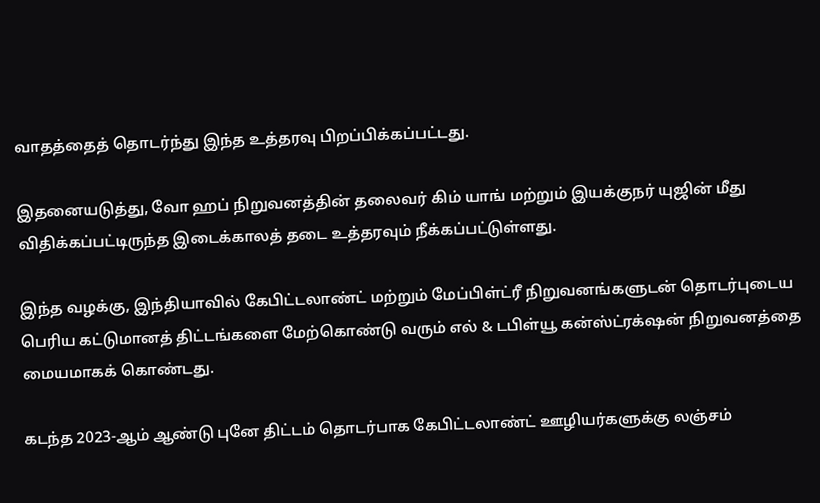வாதத்தைத் தொடர்ந்து இந்த உத்தரவு பிறப்பிக்கப்பட்டது.

இதனையடுத்து, வோ ஹப் நிறுவனத்தின் தலைவர் கிம் யாங் மற்றும் இயக்குநர் யுஜின் மீது விதிக்கப்பட்டிருந்த இடைக்காலத் தடை உத்தரவும் நீக்கப்பட்டுள்ளது.

இந்த வழக்கு, இந்தியாவில் கேபிட்டலாண்ட் மற்றும் மேப்பிள்ட்ரீ நிறுவனங்களுடன் தொடர்புடைய பெரிய கட்டுமானத் திட்டங்களை மேற்கொண்டு வரும் எல் & டபிள்யூ கன்ஸ்ட்ரக்‌ஷன் நிறுவனத்தை மையமாகக் கொண்டது.

கடந்த 2023-ஆம் ஆண்டு புனே திட்டம் தொடர்பாக கேபிட்டலாண்ட் ஊழியர்களுக்கு லஞ்சம்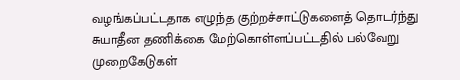வழங்கப்பட்டதாக எழுந்த குற்றச்சாட்டுகளைத் தொடர்ந்து சுயாதீன தணிக்கை மேற்கொள்ளப்பட்டதில் பல்வேறு முறைகேடுகள்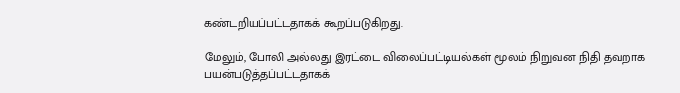கண்டறியப்பட்டதாகக் கூறப்படுகிறது.

மேலும், போலி அல்லது இரட்டை விலைப்பட்டியல்கள் மூலம் நிறுவன நிதி தவறாக பயன்படுத்தப்பட்டதாகக்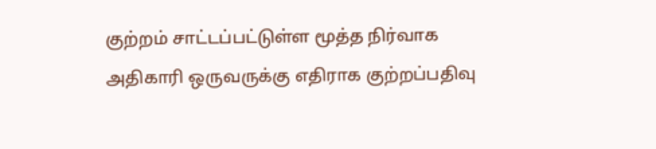குற்றம் சாட்டப்பட்டுள்ள மூத்த நிர்வாக அதிகாரி ஒருவருக்கு எதிராக குற்றப்பதிவு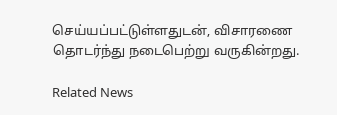செய்யப்பட்டுள்ளதுடன், விசாரணை தொடர்ந்து நடைபெற்று வருகின்றது.

Related News